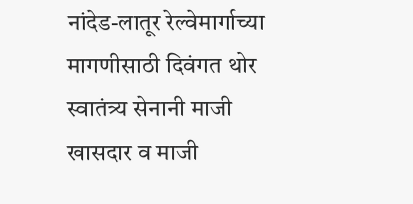नांदेड-लातूर रेल्वेमार्गाच्या मागणीसाठी दिवंगत थोर स्वातंत्र्य सेनानी माजी खासदार व माजी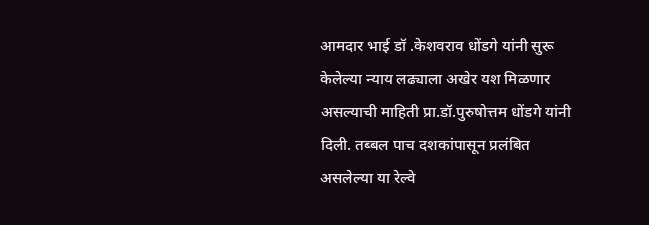आमदार भाई डॉ .केशवराव धोंडगे यांनी सुरू केलेल्या न्याय लढ्याला अखेर यश मिळणार असल्याची माहिती प्रा.डॉ.पुरुषोत्तम धोंडगे यांनी दिली. तब्बल पाच दशकांपासून प्रलंबित असलेल्या या रेल्वे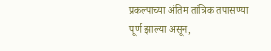प्रकल्पाच्या अंतिम तांत्रिक तपासण्या पूर्ण झाल्या असून,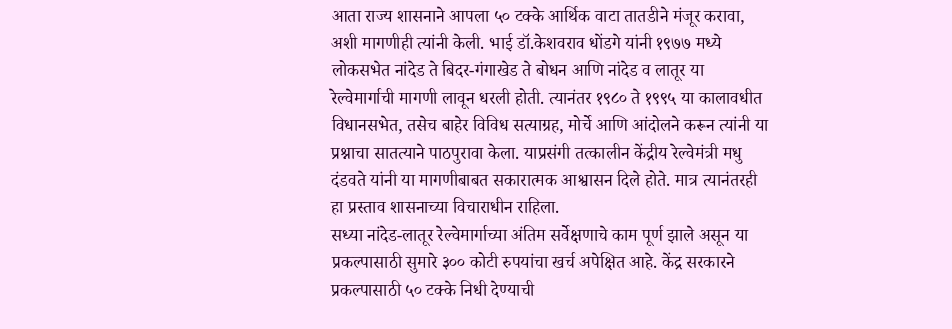आता राज्य शासनाने आपला ५० टक्के आर्थिक वाटा तातडीने मंजूर करावा, अशी मागणीही त्यांनी केली. भाई डॉ.केशवराव धोंडगे यांनी १९७७ मध्ये लोकसभेत नांदेड ते बिदर-गंगाखेड ते बोधन आणि नांदेड व लातूर या रेल्वेमार्गाची मागणी लावून धरली होती. त्यानंतर १९८० ते १९९५ या कालावधीत विधानसभेत, तसेच बाहेर विविध सत्याग्रह, मोर्चे आणि आंदोलने करून त्यांनी या प्रश्नाचा सातत्याने पाठपुरावा केला. याप्रसंगी तत्कालीन केंद्रीय रेल्वेमंत्री मधु दंडवते यांनी या मागणीबाबत सकारात्मक आश्वासन दिले होते. मात्र त्यानंतरही हा प्रस्ताव शासनाच्या विचाराधीन राहिला.
सध्या नांदेड-लातूर रेल्वेमार्गाच्या अंतिम सर्वेक्षणाचे काम पूर्ण झाले असून या प्रकल्पासाठी सुमारे ३०० कोटी रुपयांचा खर्च अपेक्षित आहे. केंद्र सरकारने प्रकल्पासाठी ५० टक्के निधी देण्याची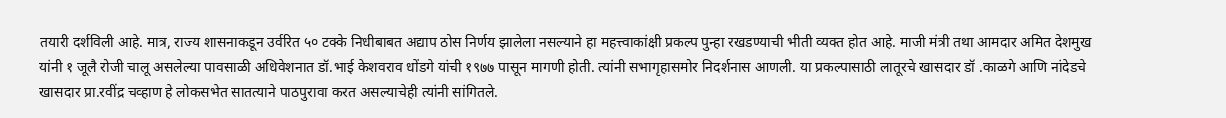तयारी दर्शविली आहे. मात्र, राज्य शासनाकडून उर्वरित ५० टक्के निधीबाबत अद्याप ठोस निर्णय झालेला नसल्याने हा महत्त्वाकांक्षी प्रकल्प पुन्हा रखडण्याची भीती व्यक्त होत आहे. माजी मंत्री तथा आमदार अमित देशमुख यांनी १ जूलै रोजी चालू असलेल्या पावसाळी अधिवेशनात डॉ.भाई केशवराव धोंडगे यांची १९७७ पासून मागणी होती. त्यांनी सभागृहासमोर निदर्शनास आणली. या प्रकल्पासाठी लातूरचे खासदार डॉ .काळगे आणि नांदेडचे खासदार प्रा.रवींद्र चव्हाण हे लोकसभेत सातत्याने पाठपुरावा करत असल्याचेही त्यांनी सांगितले.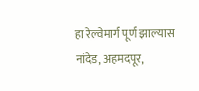हा रेल्वेमार्ग पूर्ण झाल्यास नांदेड, अहमदपूर,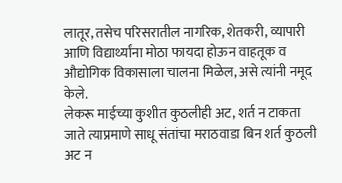लातूर, तसेच परिसरातील नागरिक, शेतकरी, व्यापारी आणि विद्यार्थ्यांना मोठा फायदा होऊन वाहतूक व औद्योगिक विकासाला चालना मिळेल, असे त्यांनी नमूद केले.
लेकरू माईच्या कुशीत कुठलीही अट, शर्त न टाकता जाते त्याप्रमाणे साधू संतांचा मराठवाडा बिन शर्त कुठली अट न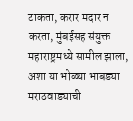टाकता, करार मदार न करता, मुंबईसह संयुक्त महाराष्ट्रमध्ये सामील झाला, अशा या भोळ्या भाबड्या मराठवाड्याची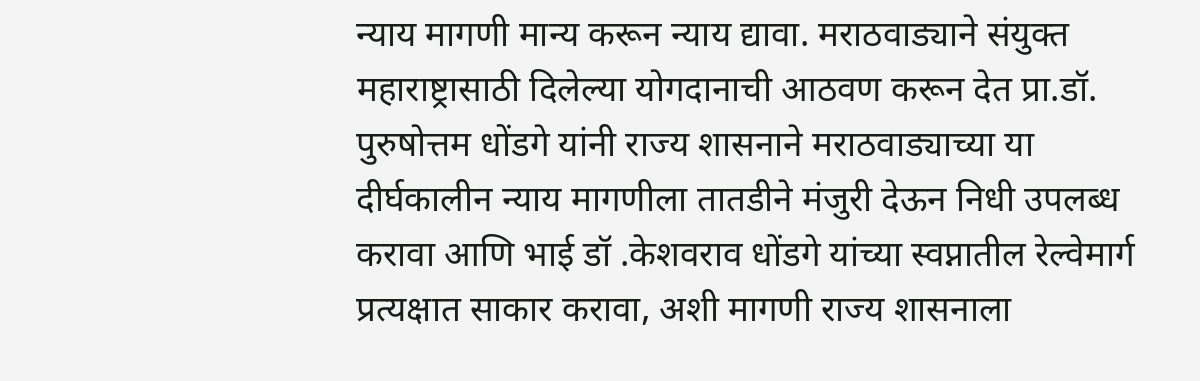न्याय मागणी मान्य करून न्याय द्यावा. मराठवाड्याने संयुक्त महाराष्ट्रासाठी दिलेल्या योगदानाची आठवण करून देत प्रा.डॉ. पुरुषोत्तम धोंडगे यांनी राज्य शासनाने मराठवाड्याच्या या दीर्घकालीन न्याय मागणीला तातडीने मंजुरी देऊन निधी उपलब्ध करावा आणि भाई डॉ .केशवराव धोंडगे यांच्या स्वप्नातील रेल्वेमार्ग प्रत्यक्षात साकार करावा, अशी मागणी राज्य शासनाला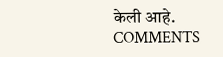केली आहे.
COMMENTS